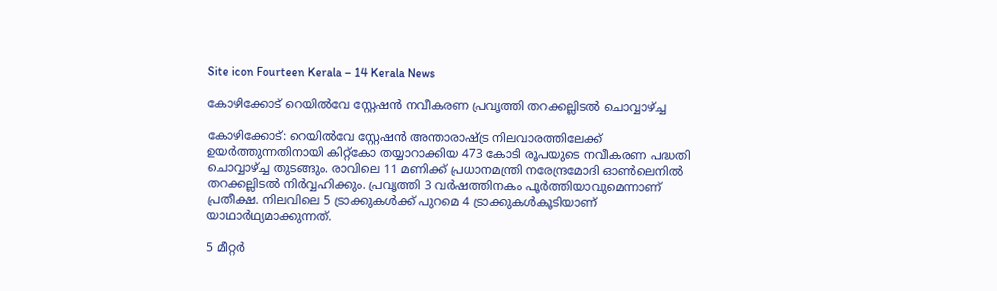Site icon Fourteen Kerala – 14 Kerala News

കോഴിക്കോട് റെയില്‍വേ സ്റ്റേഷന്‍ നവീകരണ പ്രവൃത്തി തറക്കല്ലിടല്‍ ചൊവ്വാഴ്ച്ച

കോഴിക്കോട്: റെയില്‍വേ സ്റ്റേഷന്‍ അന്താരാഷ്ട്ര നിലവാരത്തിലേക്ക് ഉയര്‍ത്തുന്നതിനായി കിറ്റ്കോ തയ്യാറാക്കിയ 473 കോടി രൂപയുടെ നവീകരണ പദ്ധതി ചൊവ്വാഴ്ച്ച തുടങ്ങും. രാവിലെ 11 മണിക്ക് പ്രധാനമന്ത്രി നരേന്ദ്രമോദി ഓണ്‍ലെനില്‍ തറക്കല്ലിടല്‍ നിര്‍വ്വഹിക്കും. പ്രവൃത്തി 3 വര്‍ഷത്തിനകം പൂര്‍ത്തിയാവുമെന്നാണ് പ്രതീക്ഷ. നിലവിലെ 5 ട്രാക്കുകള്‍ക്ക് പുറമെ 4 ട്രാക്കുകള്‍കൂടിയാണ് യാഥാര്‍ഥ്യമാക്കുന്നത്.

5 മീറ്റര്‍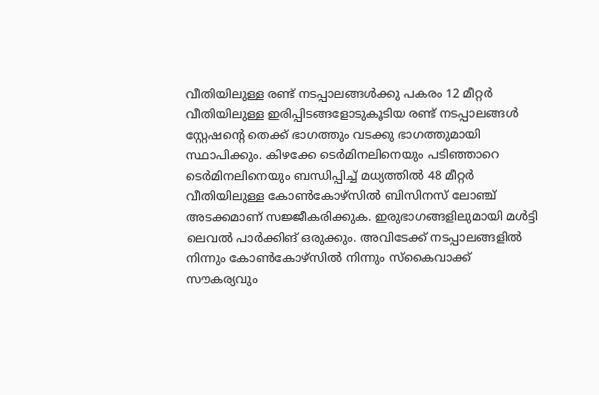വീതിയിലുള്ള രണ്ട് നടപ്പാലങ്ങള്‍ക്കു പകരം 12 മീറ്റര്‍ വീതിയിലുള്ള ഇരിപ്പിടങ്ങളോടുകൂടിയ രണ്ട് നടപ്പാലങ്ങള്‍ സ്റ്റേഷന്റെ തെക്ക് ഭാഗത്തും വടക്കു ഭാഗത്തുമായി സ്ഥാപിക്കും. കിഴക്കേ ടെര്‍മിനലിനെയും പടിഞ്ഞാറെ ടെര്‍മിനലിനെയും ബന്ധിപ്പിച്ച് മധ്യത്തില്‍ 48 മീറ്റര്‍ വീതിയിലുള്ള കോണ്‍കോഴ്സില്‍ ബിസിനസ് ലോഞ്ച് അടക്കമാണ് സജ്ജീകരിക്കുക. ഇരുഭാഗങ്ങളിലുമായി മള്‍ട്ടി ലെവല്‍ പാര്‍ക്കിങ് ഒരുക്കും. അവിടേക്ക് നടപ്പാലങ്ങളില്‍ നിന്നും കോണ്‍കോഴ്സില്‍ നിന്നും സ്‌കൈവാക്ക് സൗകര്യവും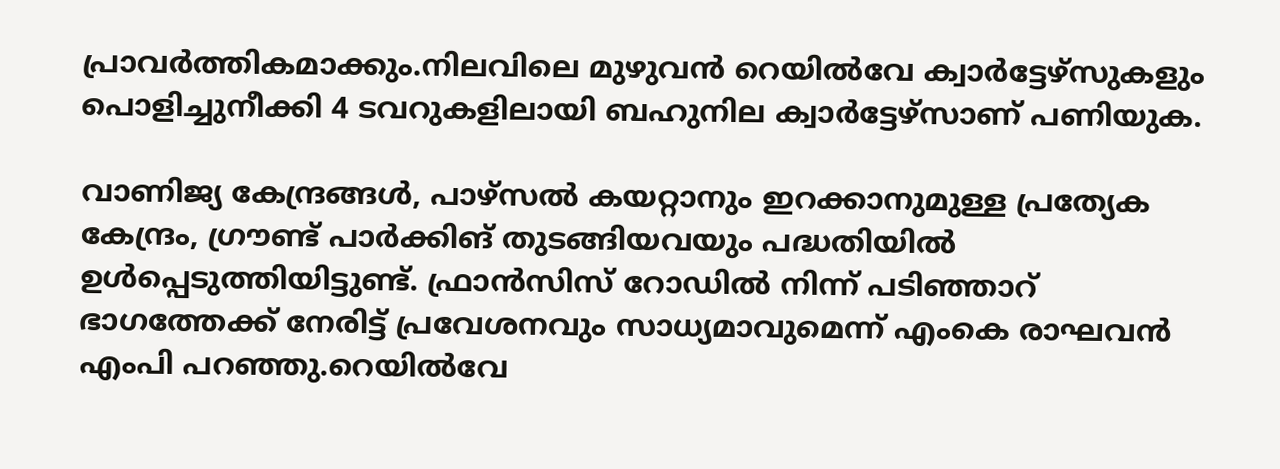പ്രാവര്‍ത്തികമാക്കും.നിലവിലെ മുഴുവന്‍ റെയില്‍വേ ക്വാര്‍ട്ടേഴ്സുകളും പൊളിച്ചുനീക്കി 4 ടവറുകളിലായി ബഹുനില ക്വാര്‍ട്ടേഴ്സാണ് പണിയുക.

വാണിജ്യ കേന്ദ്രങ്ങള്‍, പാഴ്സല്‍ കയറ്റാനും ഇറക്കാനുമുള്ള പ്രത്യേക കേന്ദ്രം, ഗ്രൗണ്ട് പാര്‍ക്കിങ് തുടങ്ങിയവയും പദ്ധതിയില്‍ ഉള്‍പ്പെടുത്തിയിട്ടുണ്ട്. ഫ്രാന്‍സിസ് റോഡില്‍ നിന്ന് പടിഞ്ഞാറ് ഭാഗത്തേക്ക് നേരിട്ട് പ്രവേശനവും സാധ്യമാവുമെന്ന് എംകെ രാഘവന്‍ എംപി പറഞ്ഞു.റെയില്‍വേ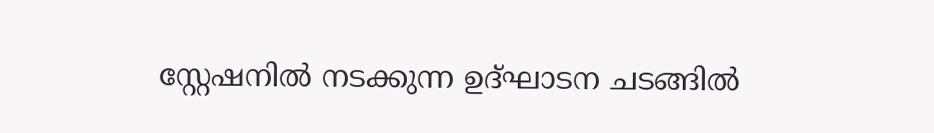സ്റ്റേഷനില്‍ നടക്കുന്ന ഉദ്ഘാടന ചടങ്ങില്‍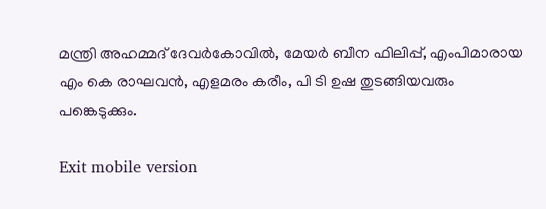മന്ത്രി അഹമ്മദ് ദേവര്‍കോവില്‍, മേയര്‍ ബീന ഫിലിപ്പ്, എംപിമാരായ എം കെ രാഘവന്‍, എളമരം കരീം, പി ടി ഉഷ തുടങ്ങിയവരും പങ്കെടുക്കും.

Exit mobile version